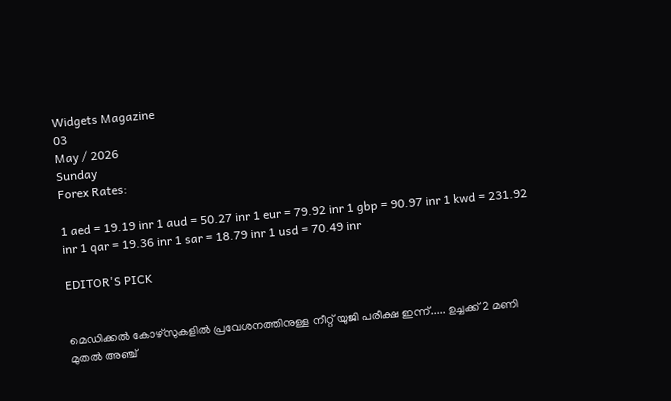Widgets Magazine
03
May / 2026
Sunday
Forex Rates:

1 aed = 19.19 inr 1 aud = 50.27 inr 1 eur = 79.92 inr 1 gbp = 90.97 inr 1 kwd = 231.92 inr 1 qar = 19.36 inr 1 sar = 18.79 inr 1 usd = 70.49 inr

EDITOR'S PICK


മെഡിക്കല്‍ കോഴ്‌സുകളില്‍ പ്രവേശനത്തിനുള്ള നീറ്റ് യുജി പരീക്ഷ ഇന്ന്..... ഉച്ചക്ക് 2 മണി മുതല്‍ അഞ്ച്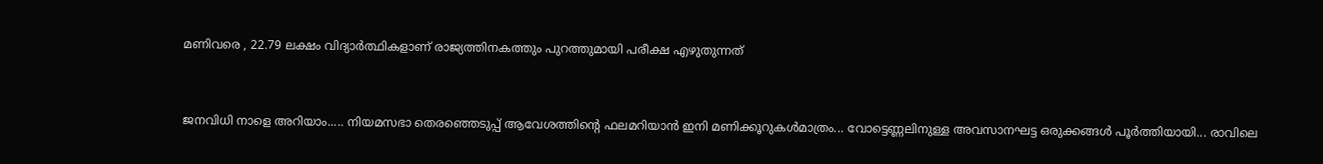മണിവരെ , 22.79 ലക്ഷം വിദ്യാര്‍ത്ഥികളാണ് രാജ്യത്തിനകത്തും പുറത്തുമായി പരീക്ഷ എഴുതുന്നത്


ജനവിധി നാളെ അറിയാം..... നിയമസഭാ തെരഞ്ഞെടുപ്പ്‌ ആവേശത്തിന്റെ ഫലമറിയാൻ ഇനി മണിക്കൂറുകൾമാത്രം... വോട്ടെണ്ണലിനുള്ള അവസാനഘട്ട ഒരുക്കങ്ങൾ പൂർത്തിയായി... രാവിലെ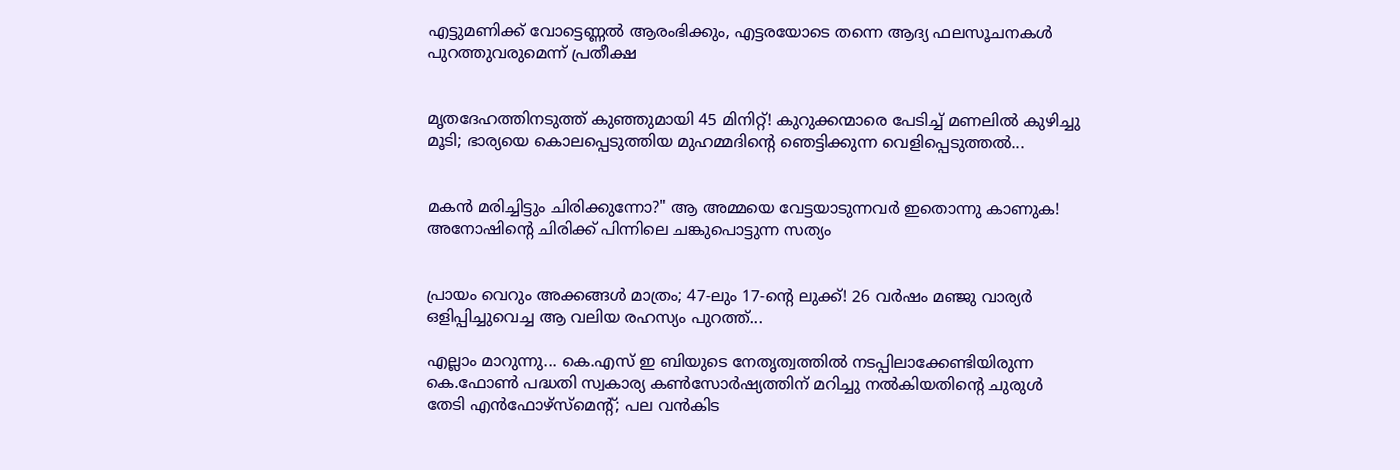എട്ടുമണിക്ക് വോട്ടെണ്ണൽ ആരംഭിക്കും, എട്ടരയോടെ തന്നെ ആദ്യ ഫലസൂചനകൾ പുറത്തുവരുമെന്ന് പ്രതീക്ഷ


മൃതദേഹത്തിനടുത്ത് കുഞ്ഞുമായി 45 മിനിറ്റ്! കുറുക്കന്മാരെ പേടിച്ച് മണലിൽ കുഴിച്ചു മൂടി; ഭാര്യയെ കൊലപ്പെടുത്തിയ മുഹമ്മദിന്റെ ഞെട്ടിക്കുന്ന വെളിപ്പെടുത്തൽ...


മകൻ മരിച്ചിട്ടും ചിരിക്കുന്നോ?" ആ അമ്മയെ വേട്ടയാടുന്നവർ ഇതൊന്നു കാണുക! അനോഷിന്റെ ചിരിക്ക് പിന്നിലെ ചങ്കുപൊട്ടുന്ന സത്യം


പ്രായം വെറും അക്കങ്ങൾ മാത്രം; 47-ലും 17-ന്റെ ലുക്ക്! 26 വർഷം മഞ്ജു വാര്യർ ഒളിപ്പിച്ചുവെച്ച ആ വലിയ രഹസ്യം പുറത്ത്...

എല്ലാം മാറുന്നു... കെ.എസ് ഇ ബിയുടെ നേതൃത്വത്തില്‍ നടപ്പിലാക്കേണ്ടിയിരുന്ന കെ.ഫോണ്‍ പദ്ധതി സ്വകാര്യ കണ്‍സോര്‍ഷ്യത്തിന് മറിച്ചു നല്‍കിയതിന്റെ ചുരുള്‍ തേടി എന്‍ഫോഴ്‌സ്‌മെന്റ്; പല വന്‍കിട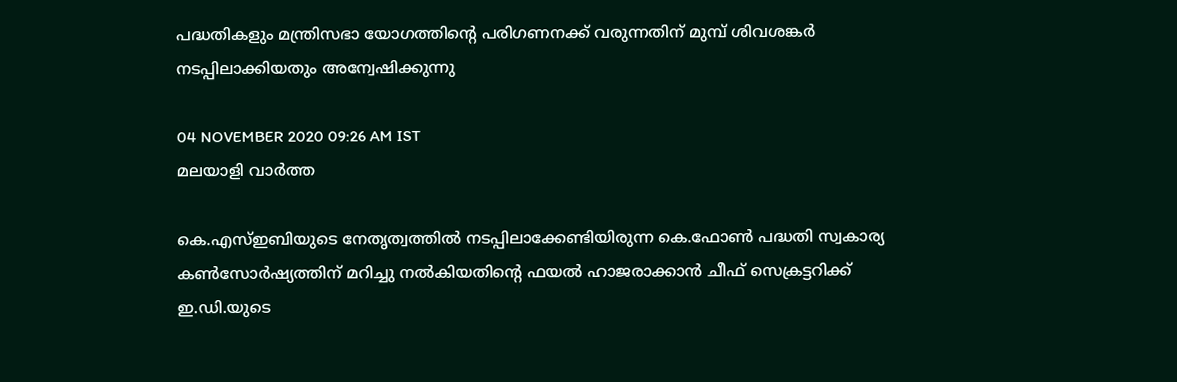പദ്ധതികളും മന്ത്രിസഭാ യോഗത്തിന്റെ പരിഗണനക്ക് വരുന്നതിന് മുമ്പ് ശിവശങ്കര്‍ നടപ്പിലാക്കിയതും അന്വേഷിക്കുന്നു

04 NOVEMBER 2020 09:26 AM IST
മലയാളി വാര്‍ത്ത

കെ.എസ്ഇബിയുടെ നേതൃത്വത്തില്‍ നടപ്പിലാക്കേണ്ടിയിരുന്ന കെ.ഫോണ്‍ പദ്ധതി സ്വകാര്യ കണ്‍സോര്‍ഷ്യത്തിന് മറിച്ചു നല്‍കിയതിന്റെ ഫയല്‍ ഹാജരാക്കാന്‍ ചീഫ് സെക്രട്ടറിക്ക് ഇ.ഡി.യുടെ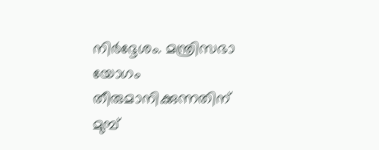നിര്‍ദ്ദേശം. മന്ത്രിസഭാ യോഗം തീരുമാനിക്കുന്നതിന് മുമ്പ്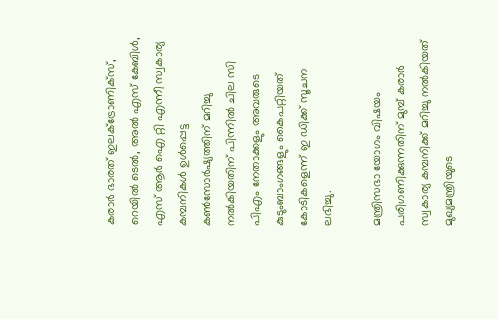കരാര്‍ ഭാരത് ഇലക്ട്രോണിക്‌സ്, റെയില്‍ ടെല്‍, അല്‍ എസ് കേബിള്‍, എസ് ആര്‍ ഐ റ്റി എന്നീ സ്വകാര്യ കമ്പനികള്‍ ഉള്‍പ്പെട്ട കണ്‍സോര്‍ഷ്യത്തിന് മറിച്ചു നല്‍കിയതിന് പിന്നില്‍ ചില സി പിഎം നേതാക്കളും അവരുടെ കുടുംബാംഗങ്ങളും കൈപറ്റിയത് കോടികളെന്ന് ഇ ഡിക്ക് സൂചന ലഭിച്ചു.

മന്ത്രിസഭാ യോഗം വിഷയം പരിഗണിക്കുന്നതിന് മുമ്പ് കരാര്‍ സ്വകാര്യ കമ്പനിക്ക് മറിച്ചു നല്‍കിയത് മുഖ്യമന്ത്രിയുടെ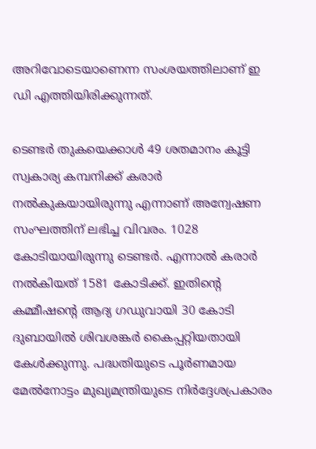അറിവോടെയാണെന്ന സംശയത്തിലാണ് ഇ ഡി എത്തിയിരിക്കുന്നത്.

ടെണ്ടര്‍ തുകയെക്കാള്‍ 49 ശതമാനം കൂട്ടി സ്വകാര്യ കമ്പനിക്ക് കരാര്‍ നല്‍കുകയായിരുന്നു എന്നാണ് അന്വേഷണ സംഘത്തിന് ലഭിച്ച വിവരം. 1028 കോടിയായിരുന്നു ടെണ്ടര്‍. എന്നാല്‍ കരാര്‍ നല്‍കിയത് 1581 കോടിക്ക്. ഇതിന്റെ കമ്മീഷന്റെ ആദ്യ ഗഡുവായി 30 കോടി ദുബായില്‍ ശിവശങ്കര്‍ കൈപ്പറ്റിയതായി കേള്‍ക്കുന്നു. പദ്ധതിയുടെ പൂര്‍ണമായ മേല്‍നോട്ടം മുഖ്യമന്ത്രിയുടെ നിര്‍ദ്ദേശപ്രകാരം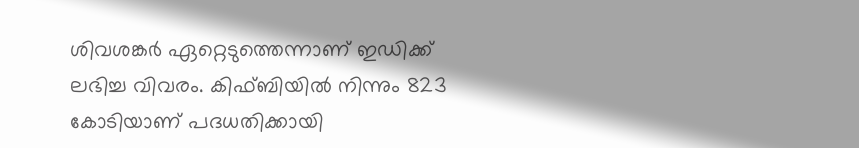ശിവശങ്കര്‍ ഏറ്റെടുത്തെന്നാണ് ഇഡിക്ക് ലഭിച്ച വിവരം. കിഫ്ബിയില്‍ നിന്നും 823 കോടിയാണ് പദധതിക്കായി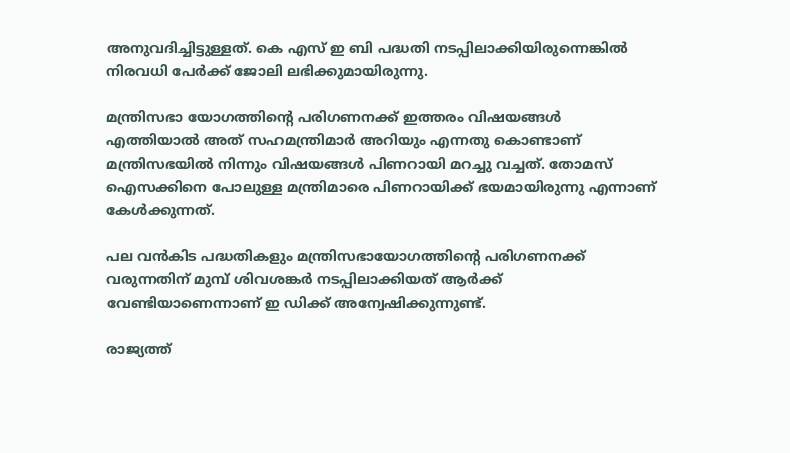അനുവദിച്ചിട്ടുള്ളത്. കെ എസ് ഇ ബി പദ്ധതി നടപ്പിലാക്കിയിരുന്നെങ്കില്‍ നിരവധി പേര്‍ക്ക് ജോലി ലഭിക്കുമായിരുന്നു.

മന്ത്രിസഭാ യോഗത്തിന്റെ പരിഗണനക്ക് ഇത്തരം വിഷയങ്ങള്‍ എത്തിയാല്‍ അത് സഹമന്ത്രിമാര്‍ അറിയും എന്നതു കൊണ്ടാണ് മന്ത്രിസഭയില്‍ നിന്നും വിഷയങ്ങള്‍ പിണറായി മറച്ചു വച്ചത്. തോമസ് ഐസക്കിനെ പോലുള്ള മന്ത്രിമാരെ പിണറായിക്ക് ഭയമായിരുന്നു എന്നാണ് കേള്‍ക്കുന്നത്.

പല വന്‍കിട പദ്ധതികളും മന്ത്രിസഭായോഗത്തിന്റെ പരിഗണനക്ക് വരുന്നതിന് മുമ്പ് ശിവശങ്കര്‍ നടപ്പിലാക്കിയത് ആര്‍ക്ക് വേണ്ടിയാണെന്നാണ് ഇ ഡിക്ക് അന്വേഷിക്കുന്നുണ്ട്.

രാജ്യത്ത്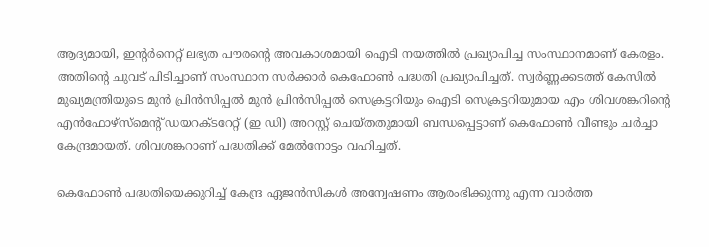ആദ്യമായി, ഇന്റര്‍നെറ്റ് ലഭ്യത പൗരന്റെ അവകാശമായി ഐടി നയത്തില്‍ പ്രഖ്യാപിച്ച സംസ്ഥാനമാണ് കേരളം. അതിന്റെ ചുവട് പിടിച്ചാണ് സംസ്ഥാന സര്‍ക്കാര്‍ കെഫോണ്‍ പദ്ധതി പ്രഖ്യാപിച്ചത്. സ്വര്‍ണ്ണക്കടത്ത് കേസില്‍ മുഖ്യമന്ത്രിയുടെ മുന്‍ പ്രിന്‍സിപ്പല്‍ മുന്‍ പ്രിന്‍സിപ്പല്‍ സെക്രട്ടറിയും ഐടി സെക്രട്ടറിയുമായ എം ശിവശങ്കറിന്റെ എന്‍ഫോഴ്‌സ്‌മെന്റ് ഡയറക്ടറേറ്റ് (ഇ ഡി) അറസ്റ്റ് ചെയ്തതുമായി ബന്ധപ്പെട്ടാണ് കെഫോണ്‍ വീണ്ടും ചര്‍ച്ചാ കേന്ദ്രമായത്. ശിവശങ്കറാണ് പദ്ധതിക്ക് മേല്‍നോട്ടം വഹിച്ചത്.

കെഫോണ്‍ പദ്ധതിയെക്കുറിച്ച് കേന്ദ്ര ഏജന്‍സികള്‍ അന്വേഷണം ആരംഭിക്കുന്നു എന്ന വാര്‍ത്ത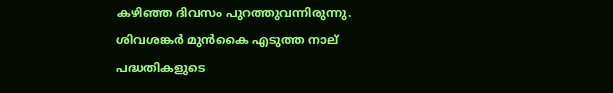കഴിഞ്ഞ ദിവസം പുറത്തുവന്നിരുന്നു. ശിവശങ്കര്‍ മുന്‍കൈ എടുത്ത നാല് പദ്ധതികളുടെ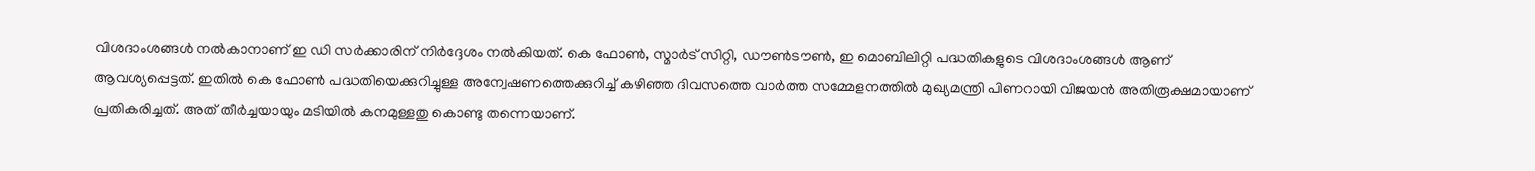വിശദാംശങ്ങള്‍ നല്‍കാനാണ് ഇ ഡി സര്‍ക്കാരിന് നിര്‍ദ്ദേശം നല്‍കിയത്. കെ ഫോണ്‍, സ്മാര്‍ട് സിറ്റി, ഡൗണ്‍ടൗണ്‍, ഇ മൊബിലിറ്റി പദ്ധതികളുടെ വിശദാംശങ്ങള്‍ ആണ് ആവശ്യപ്പെട്ടത്. ഇതില്‍ കെ ഫോണ്‍ പദ്ധതിയെക്കുറിച്ചുള്ള അന്വേഷണത്തെക്കുറിച്ച് കഴിഞ്ഞ ദിവസത്തെ വാര്‍ത്ത സമ്മേളനത്തില്‍ മുഖ്യമന്ത്രി പിണറായി വിജയന്‍ അതിരൂക്ഷമായാണ് പ്രതികരിച്ചത്. അത് തീര്‍ച്ചയായും മടിയില്‍ കനമുള്ളതു കൊണ്ടു തന്നെയാണ്.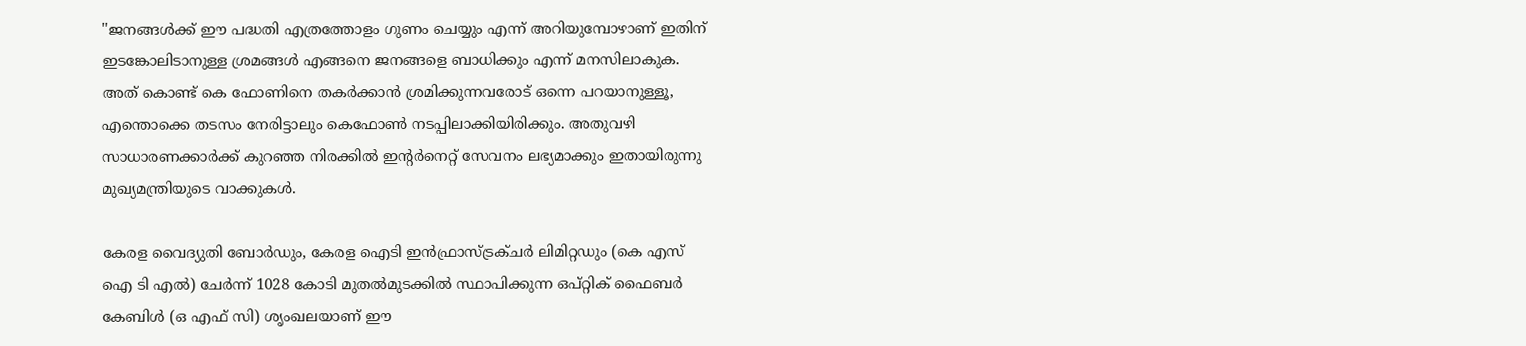''ജനങ്ങള്‍ക്ക് ഈ പദ്ധതി എത്രത്തോളം ഗുണം ചെയ്യും എന്ന് അറിയുമ്പോഴാണ് ഇതിന് ഇടങ്കോലിടാനുള്ള ശ്രമങ്ങള്‍ എങ്ങനെ ജനങ്ങളെ ബാധിക്കും എന്ന് മനസിലാകുക. അത് കൊണ്ട് കെ ഫോണിനെ തകര്‍ക്കാന്‍ ശ്രമിക്കുന്നവരോട് ഒന്നെ പറയാനുള്ളൂ, എന്തൊക്കെ തടസം നേരിട്ടാലും കെഫോണ്‍ നടപ്പിലാക്കിയിരിക്കും. അതുവഴി സാധാരണക്കാര്‍ക്ക് കുറഞ്ഞ നിരക്കില്‍ ഇന്റര്‍നെറ്റ് സേവനം ലഭ്യമാക്കും ഇതായിരുന്നു മുഖ്യമന്ത്രിയുടെ വാക്കുകള്‍.

കേരള വൈദ്യുതി ബോര്‍ഡും, കേരള ഐടി ഇന്‍ഫ്രാസ്ട്രക്ചര്‍ ലിമിറ്റഡും (കെ എസ് ഐ ടി എല്‍) ചേര്‍ന്ന് 1028 കോടി മുതല്‍മുടക്കില്‍ സ്ഥാപിക്കുന്ന ഒപ്റ്റിക് ഫൈബര്‍ കേബിള്‍ (ഒ എഫ് സി) ശൃംഖലയാണ് ഈ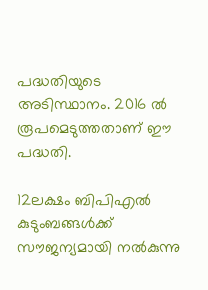പദ്ധതിയുടെ അടിസ്ഥാനം. 2016 ല്‍ രൂപമെടുത്തതാണ് ഈ പദ്ധതി.

12ലക്ഷം ബിപിഎല്‍ കുടുംബങ്ങള്‍ക്ക് സൗജന്യമായി നല്‍കുന്നു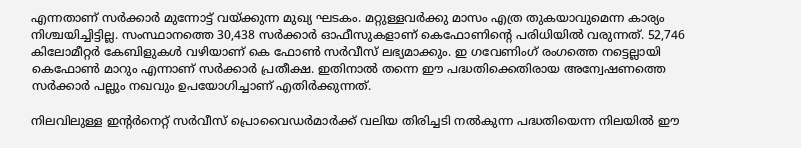എന്നതാണ് സര്‍ക്കാര്‍ മുന്നോട്ട് വയ്ക്കുന്ന മുഖ്യ ഘടകം. മറ്റുള്ളവര്‍ക്കു മാസം എത്ര തുകയാവുമെന്ന കാര്യം നിശ്ചയിച്ചിട്ടില്ല. സംസ്ഥാനത്തെ 30,438 സര്‍ക്കാര്‍ ഓഫീസുകളാണ് കെഫോണിന്റെ പരിധിയില്‍ വരുന്നത്. 52,746 കിലോമീറ്റര്‍ കേബിളുകള്‍ വഴിയാണ് കെ ഫോണ്‍ സര്‍വീസ് ലഭ്യമാക്കും. ഇ ഗവേണിംഗ് രംഗത്തെ നട്ടെല്ലായി കെഫോണ്‍ മാറും എന്നാണ് സര്‍ക്കാര്‍ പ്രതീക്ഷ. ഇതിനാല്‍ തന്നെ ഈ പദ്ധതിക്കെതിരായ അന്വേഷണത്തെ സര്‍ക്കാര്‍ പല്ലും നഖവും ഉപയോഗിച്ചാണ് എതിര്‍ക്കുന്നത്.

നിലവിലുള്ള ഇന്റര്‍നെറ്റ് സര്‍വീസ് പ്രൊവൈഡര്‍മാര്‍ക്ക് വലിയ തിരിച്ചടി നല്‍കുന്ന പദ്ധതിയെന്ന നിലയില്‍ ഈ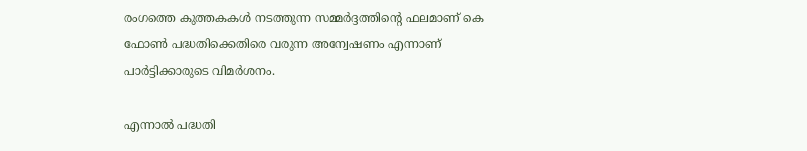രംഗത്തെ കുത്തകകള്‍ നടത്തുന്ന സമ്മര്‍ദ്ദത്തിന്റെ ഫലമാണ് കെ ഫോണ്‍ പദ്ധതിക്കെതിരെ വരുന്ന അന്വേഷണം എന്നാണ് പാര്‍ട്ടിക്കാരുടെ വിമര്‍ശനം.

എന്നാല്‍ പദ്ധതി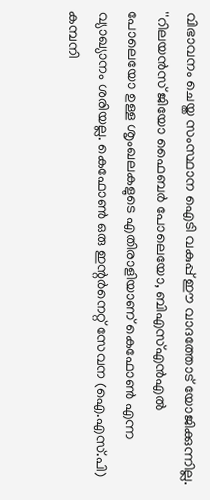വിഭാവനം ചെയ്ത സംസ്ഥാന ഐടി വകുപ്പ് ഈ വാദത്തോട് യോജിക്കുന്നില്ല. ''റിലയന്‍സ് ജിയോ ഫൈബര്‍ പോലെയോ, ബിഎസ്എന്‍എല്‍ പോലെയോ ഉള്ള ശൃംഖലകളുടെ എതിരാളിയാണ് കെഫോണ്‍ എന്ന വ്യാഖ്യാനം ശരിയല്ല. കെഫോണ്‍ ഒരു ഇന്റര്‍നെറ്റ് സേവന (ഐ.എസ്.പി) കമ്പനി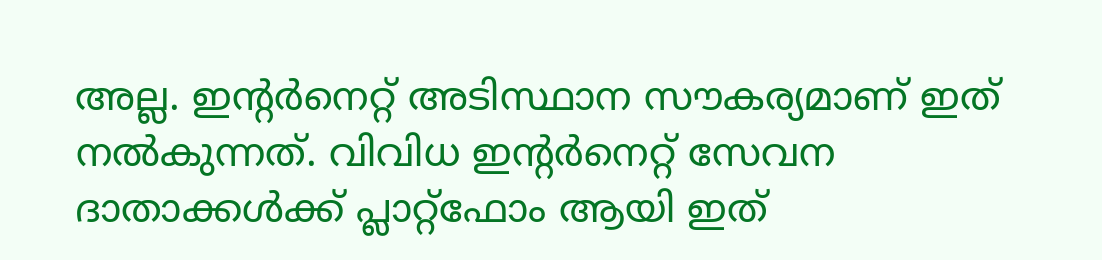അല്ല. ഇന്റര്‍നെറ്റ് അടിസ്ഥാന സൗകര്യമാണ് ഇത് നല്‍കുന്നത്. വിവിധ ഇന്റര്‍നെറ്റ് സേവന ദാതാക്കള്‍ക്ക് പ്ലാറ്റ്‌ഫോം ആയി ഇത്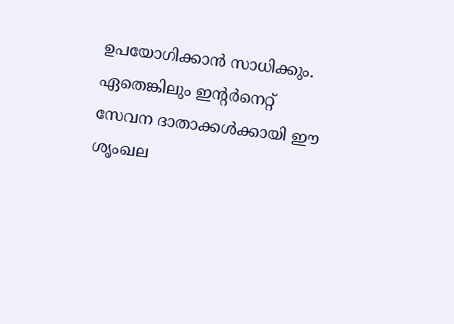ഉപയോഗിക്കാന്‍ സാധിക്കും. ഏതെങ്കിലും ഇന്റര്‍നെറ്റ് സേവന ദാതാക്കള്‍ക്കായി ഈ ശൃംഖല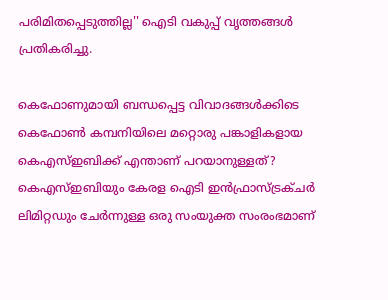പരിമിതപ്പെടുത്തില്ല'' ഐടി വകുപ്പ് വൃത്തങ്ങള്‍ പ്രതികരിച്ചു.

കെഫോണുമായി ബന്ധപ്പെട്ട വിവാദങ്ങള്‍ക്കിടെ കെഫോണ്‍ കമ്പനിയിലെ മറ്റൊരു പങ്കാളികളായ കെഎസ്ഇബിക്ക് എന്താണ് പറയാനുള്ളത്? കെഎസ്ഇബിയും കേരള ഐടി ഇന്‍ഫ്രാസ്ട്രക്ചര്‍ ലിമിറ്റഡും ചേര്‍ന്നുള്ള ഒരു സംയുക്ത സംരംഭമാണ്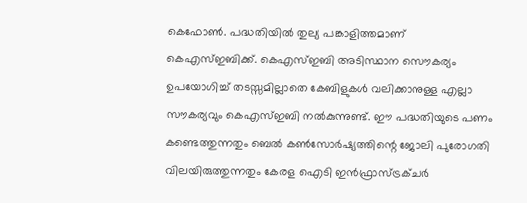കെഫോണ്‍. പദ്ധതിയില്‍ തുല്യ പങ്കാളിത്തമാണ് കെഎസ്ഇബിക്ക്. കെഎസ്ഇബി അടിസ്ഥാന സൌകര്യം ഉപയോഗിച്ച് തടസ്സമില്ലാതെ കേബിളുകള്‍ വലിക്കാനുള്ള എല്ലാ സൗകര്യവും കെഎസ്ഇബി നല്‍കുന്നുണ്ട്. ഈ പദ്ധതിയുടെ പണം കണ്ടെത്തുന്നതും ബെല്‍ കണ്‍സോര്‍ഷ്യത്തിന്റെ ജോലി പുരോഗതി വിലയിരുത്തുന്നതും കേരള ഐടി ഇന്‍ഫ്രാസ്ട്രക്ചര്‍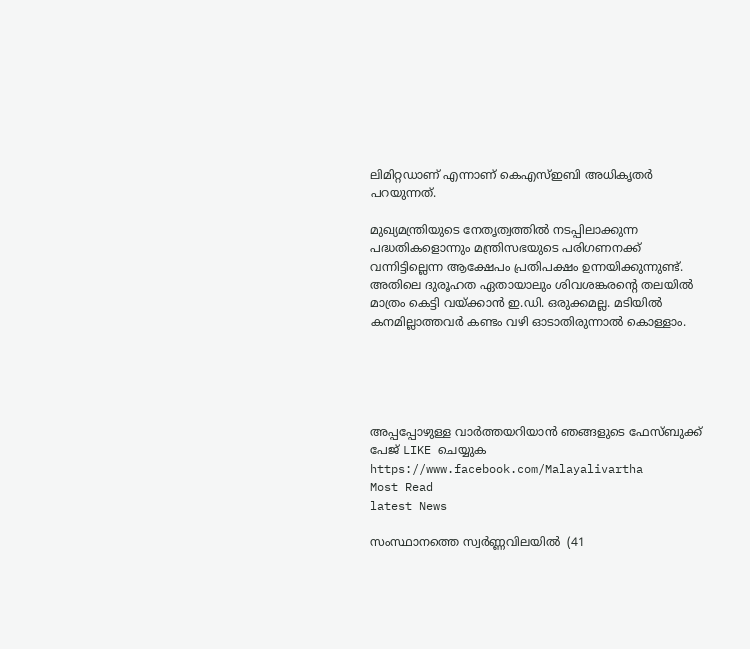ലിമിറ്റഡാണ് എന്നാണ് കെഎസ്ഇബി അധികൃതര്‍ പറയുന്നത്.

മുഖ്യമന്ത്രിയുടെ നേതൃത്വത്തില്‍ നടപ്പിലാക്കുന്ന പദ്ധതികളൊന്നും മന്ത്രിസഭയുടെ പരിഗണനക്ക് വന്നിട്ടില്ലെന്ന ആക്ഷേപം പ്രതിപക്ഷം ഉന്നയിക്കുന്നുണ്ട്. അതിലെ ദുരൂഹത ഏതായാലും ശിവശങ്കരന്റെ തലയില്‍ മാത്രം കെട്ടി വയ്ക്കാന്‍ ഇ.ഡി. ഒരുക്കമല്ല. മടിയില്‍ കനമില്ലാത്തവര്‍ കണ്ടം വഴി ഓടാതിരുന്നാല്‍ കൊള്ളാം.





അപ്പപ്പോഴുള്ള വാര്‍ത്തയറിയാന്‍ ഞങ്ങളുടെ ഫേസ്‌ബുക്ക്‌ പേജ് LIKE ചെയ്യുക
https://www.facebook.com/Malayalivartha
Most Read
latest News

സംസ്ഥാനത്തെ സ്വർണ്ണവിലയിൽ  (41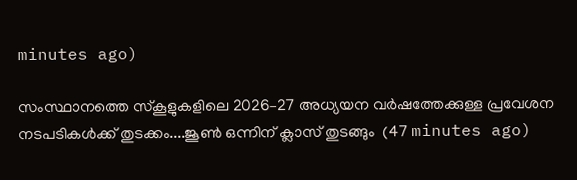minutes ago)

സംസ്ഥാനത്തെ സ്‌കൂളുകളിലെ 2026–27 അധ്യയന വർഷത്തേക്കുള്ള പ്രവേശന നടപടികൾക്ക്‌ തുടക്കം....ജൂൺ ഒന്നിന് ക്ലാസ്‌ തുടങ്ങും  (47 minutes ago)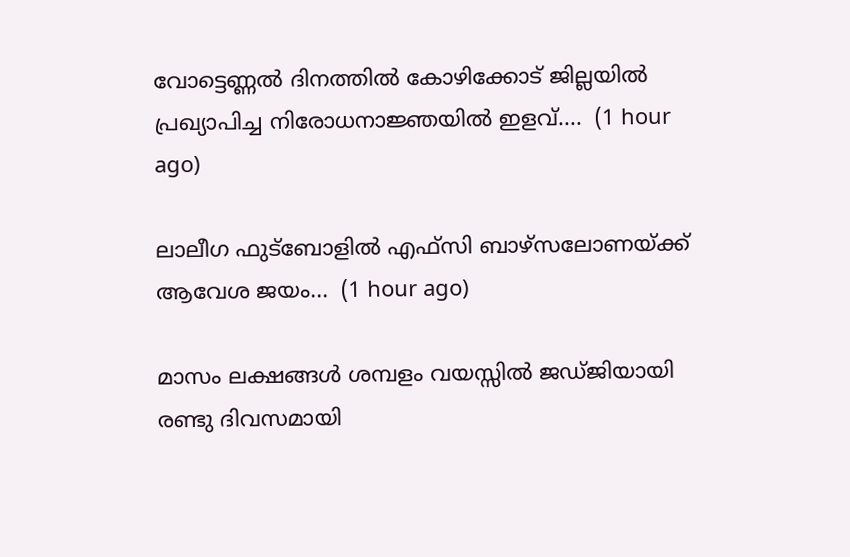വോട്ടെണ്ണൽ ദിനത്തിൽ കോഴിക്കോട് ജില്ലയിൽ പ്രഖ്യാപിച്ച നിരോധനാജ്ഞയിൽ ഇളവ്....  (1 hour ago)

ലാലീഗ ഫുട്ബോളിൽ എഫ്സി ബാഴ്സലോണയ്ക്ക് ആവേശ ജയം...  (1 hour ago)

മാസം ലക്ഷങ്ങൾ ശമ്പളം വയസ്സിൽ ജഡ്ജിയായി രണ്ടു ദിവസമായി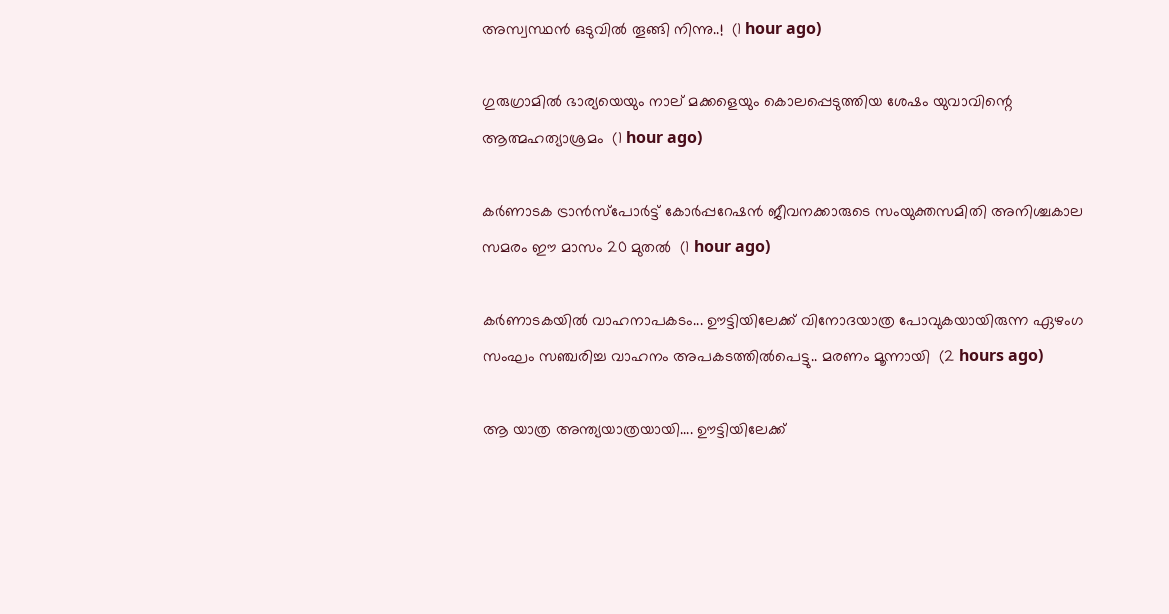അസ്വസ്ഥൻ ഒടുവിൽ തൂങ്ങി നിന്നു..!  (1 hour ago)

ഗുരുഗ്രാമിൽ ഭാര്യയെയും നാല് മക്കളെയും കൊലപ്പെടുത്തിയ ശേഷം യുവാവിന്റെ ആത്മഹത്യാശ്രമം  (1 hour ago)

കർണാടക ട്രാൻസ്പോർട്ട് കോർപ്പറേഷൻ ജീവനക്കാരുടെ സംയുക്തസമിതി അനിശ്ചകാല സമരം ഈ മാസം 20 മുതൽ  (1 hour ago)

കർണാടകയിൽ വാഹനാപകടം... ഊട്ടിയിലേക്ക് വിനോദയാത്ര പോവുകയായിരുന്ന ഏഴംഗ സംഘം സഞ്ചരിച്ച വാഹനം അപകടത്തിൽപെട്ടു.. മരണം മൂന്നായി  (2 hours ago)

ആ യാത്ര അന്ത്യയാത്രയായി.... ഊട്ടിയിലേക്ക്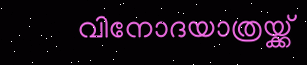വിനോദയാത്രയ്ക്ക്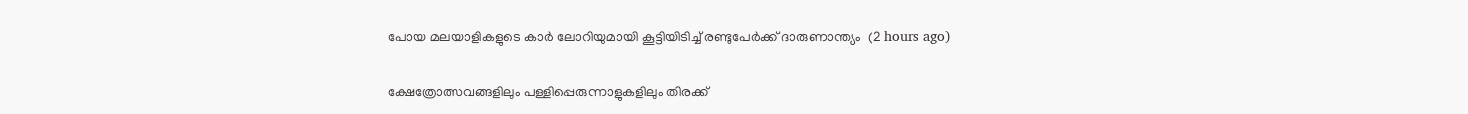പോയ മലയാളികളുടെ കാർ ലോറിയുമായി കൂട്ടിയിടിച്ച് രണ്ടുപേർക്ക് ദാരുണാന്ത്യം  (2 hours ago)

ക്ഷേത്രോത്സവങ്ങളിലും പള്ളിപ്പെരുന്നാളുകളിലും തിരക്ക്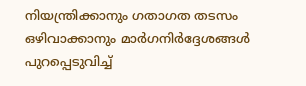നിയന്ത്രിക്കാനും ഗതാഗത തടസം ഒഴിവാക്കാനും മാർഗനിർദ്ദേശങ്ങൾ പുറപ്പെടുവിച്ച്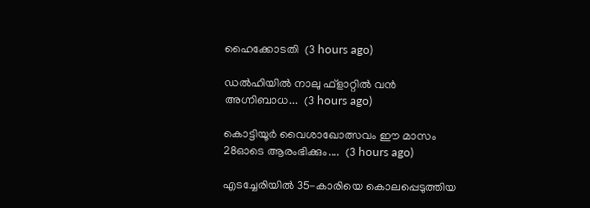ഹൈക്കോടതി  (3 hours ago)

ഡൽഹിയിൽ നാലു ഫ്ളാറ്റിൽ വൻ അഗ്നിബാധ...  (3 hours ago)

കൊട്ടിയൂർ വൈശാഖോത്സവം ഈ മാസം 28ഓടെ ആരംഭിക്കും....  (3 hours ago)

എടച്ചേരിയിൽ 35-കാരിയെ കൊലപ്പെടുത്തിയ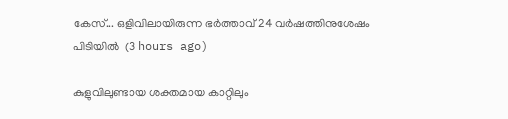കേസ്... ഒളിവിലായിരുന്ന ഭർത്താവ് 24 വർഷത്തിനുശേഷം പിടിയിൽ  (3 hours ago)

കുളുവിലുണ്ടായ ശക്തമായ കാറ്റിലും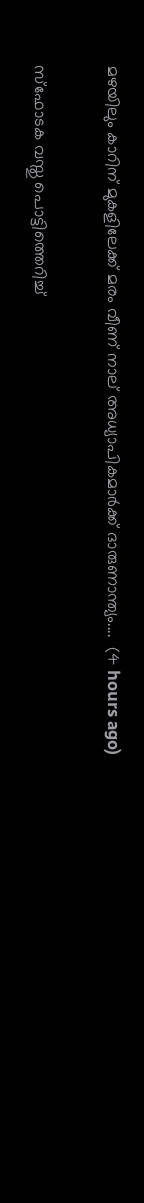മഴയിലും കാറിന് മുകളിലേക്ക് മരം വീണ് നാല് അധ്യാപികമാർക്ക് ദാരുണാന്ത്യം....  (4 hours ago)

സ്ഫോടക വസ്തു പൊട്ടിത്തെറിച്ച്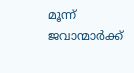മൂന്ന് ജവാന്മാർക്ക്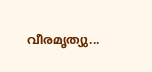വീരമൃത്യു...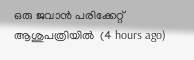ഒരു ജവാൻ പരിക്കേറ്റ് ആശുപത്രിയിൽ  (4 hours ago)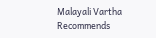Malayali Vartha Recommends